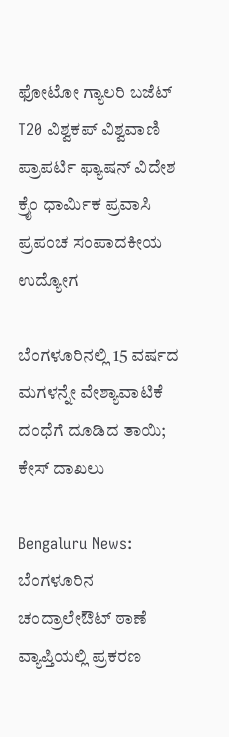ಫೋಟೋ ಗ್ಯಾಲರಿ ಬಜೆಟ್ T20 ವಿಶ್ವಕಪ್ ವಿಶ್ವವಾಣಿ ಪ್ರಾಪರ್ಟಿ ಫ್ಯಾಷನ್ ವಿದೇಶ ಕ್ರೈಂ ಧಾರ್ಮಿಕ ಪ್ರವಾಸಿ ಪ್ರಪಂಚ ಸಂಪಾದಕೀಯ ಉದ್ಯೋಗ

ಬೆಂಗಳೂರಿನಲ್ಲಿ 15 ವರ್ಷದ ಮಗಳನ್ನೇ ವೇಶ್ಯಾವಾಟಿಕೆ ದಂಧೆಗೆ ದೂಡಿದ ತಾಯಿ; ಕೇಸ್‌ ದಾಖಲು

Bengaluru News: ಬೆಂಗಳೂರಿನ ಚಂದ್ರಾಲೇಔಟ್ ಠಾಣೆ ವ್ಯಾಪ್ತಿಯಲ್ಲಿ ಪ್ರಕರಣ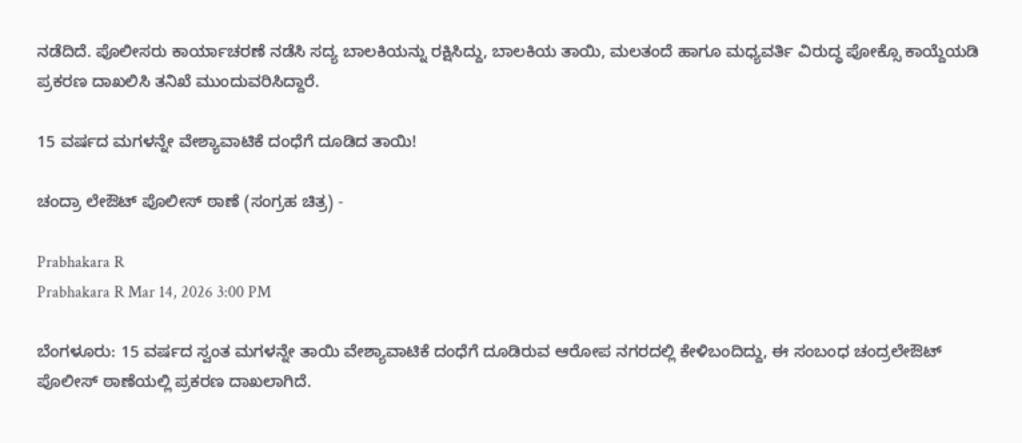ನಡೆದಿದೆ. ಪೊಲೀಸರು ಕಾರ್ಯಾಚರಣೆ ನಡೆಸಿ ಸದ್ಯ ಬಾಲಕಿಯನ್ನು ರಕ್ಷಿಸಿದ್ದು, ಬಾಲಕಿಯ ತಾಯಿ, ಮಲತಂದೆ ಹಾಗೂ ಮಧ್ಯವರ್ತಿ ವಿರುದ್ಧ ಪೋಕ್ಸೊ ಕಾಯ್ದೆಯಡಿ ಪ್ರಕರಣ ದಾಖಲಿಸಿ ತನಿಖೆ ಮುಂದುವರಿಸಿದ್ದಾರೆ.

15 ವರ್ಷದ ಮಗಳನ್ನೇ ವೇಶ್ಯಾವಾಟಿಕೆ ದಂಧೆಗೆ ದೂಡಿದ ತಾಯಿ!

ಚಂದ್ರಾ ಲೇಔಟ್‌ ಪೊಲೀಸ್‌ ಠಾಣೆ (ಸಂಗ್ರಹ ಚಿತ್ರ) -

Prabhakara R
Prabhakara R Mar 14, 2026 3:00 PM

ಬೆಂಗಳೂರು: 15 ವರ್ಷದ ಸ್ವಂತ ಮಗಳನ್ನೇ ತಾಯಿ ವೇಶ್ಯಾವಾಟಿಕೆ ದಂಧೆಗೆ ದೂಡಿರುವ ಆರೋಪ ನಗರದಲ್ಲಿ ಕೇಳಿಬಂದಿದ್ದು, ಈ ಸಂಬಂಧ ಚಂದ್ರಲೇಔಟ್‌ ಪೊಲೀಸ್‌ ಠಾಣೆಯಲ್ಲಿ ಪ್ರಕರಣ ದಾಖಲಾಗಿದೆ.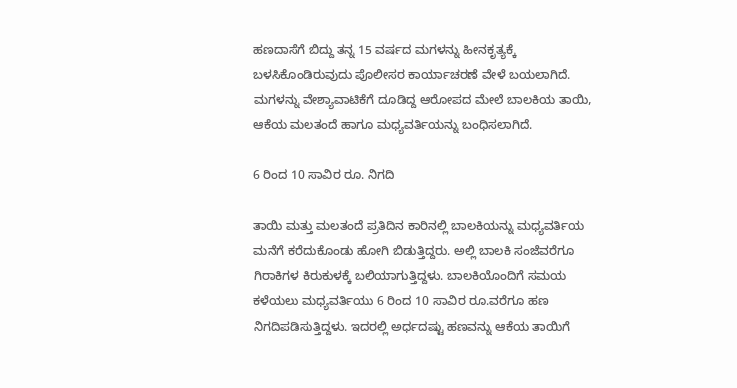ಹಣದಾಸೆಗೆ ಬಿದ್ದು ತನ್ನ 15 ವರ್ಷದ ಮಗಳನ್ನು ಹೀನಕೃತ್ಯಕ್ಕೆ ಬಳಸಿಕೊಂಡಿರುವುದು ಪೊಲೀಸರ ಕಾರ್ಯಾಚರಣೆ ವೇಳೆ ಬಯಲಾಗಿದೆ. ಮಗಳನ್ನು ವೇಶ್ಯಾವಾಟಿಕೆಗೆ ದೂಡಿದ್ದ ಆರೋಪದ ಮೇಲೆ ಬಾಲಕಿಯ ತಾಯಿ, ಆಕೆಯ ಮಲತಂದೆ ಹಾಗೂ ಮಧ್ಯವರ್ತಿಯನ್ನು ಬಂಧಿಸಲಾಗಿದೆ.

6 ರಿಂದ 10 ಸಾವಿರ ರೂ. ನಿಗದಿ

ತಾಯಿ ಮತ್ತು ಮಲತಂದೆ ಪ್ರತಿದಿನ ಕಾರಿನಲ್ಲಿ ಬಾಲಕಿಯನ್ನು ಮಧ್ಯವರ್ತಿಯ ಮನೆಗೆ ಕರೆದುಕೊಂಡು ಹೋಗಿ ಬಿಡುತ್ತಿದ್ದರು. ಅಲ್ಲಿ ಬಾಲಕಿ ಸಂಜೆವರೆಗೂ ಗಿರಾಕಿಗಳ ಕಿರುಕುಳಕ್ಕೆ ಬಲಿಯಾಗುತ್ತಿದ್ದಳು. ಬಾಲಕಿಯೊಂದಿಗೆ ಸಮಯ ಕಳೆಯಲು ಮಧ್ಯವರ್ತಿಯು 6 ರಿಂದ 10 ಸಾವಿರ ರೂ.ವರೆಗೂ ಹಣ ನಿಗದಿಪಡಿಸುತ್ತಿದ್ದಳು. ಇದರಲ್ಲಿ ಅರ್ಧದಷ್ಟು ಹಣವನ್ನು ಆಕೆಯ ತಾಯಿಗೆ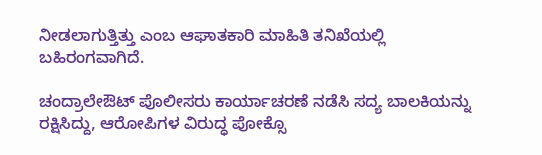ನೀಡಲಾಗುತ್ತಿತ್ತು ಎಂಬ ಆಘಾತಕಾರಿ ಮಾಹಿತಿ ತನಿಖೆಯಲ್ಲಿ ಬಹಿರಂಗವಾಗಿದೆ.

ಚಂದ್ರಾಲೇಔಟ್ ಪೊಲೀಸರು ಕಾರ್ಯಾಚರಣೆ ನಡೆಸಿ ಸದ್ಯ ಬಾಲಕಿಯನ್ನು ರಕ್ಷಿಸಿದ್ದು, ಆರೋಪಿಗಳ ವಿರುದ್ಧ ಪೋಕ್ಸೊ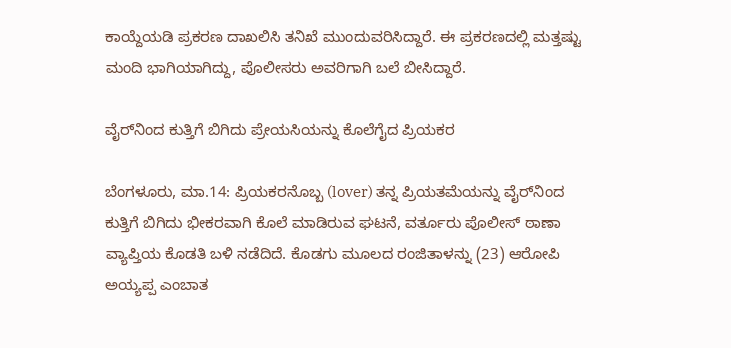ಕಾಯ್ದೆಯಡಿ ಪ್ರಕರಣ ದಾಖಲಿಸಿ ತನಿಖೆ ಮುಂದುವರಿಸಿದ್ದಾರೆ. ಈ ಪ್ರಕರಣದಲ್ಲಿ ಮತ್ತಷ್ಟು ಮಂದಿ ಭಾಗಿಯಾಗಿದ್ದು, ಪೊಲೀಸರು ಅವರಿಗಾಗಿ ಬಲೆ ಬೀಸಿದ್ದಾರೆ.

ವೈರ್‌ನಿಂದ ಕುತ್ತಿಗೆ ಬಿಗಿದು ಪ್ರೇಯಸಿಯನ್ನು ಕೊಲೆಗೈದ ಪ್ರಿಯಕರ

ಬೆಂಗಳೂರು, ಮಾ.14: ಪ್ರಿಯಕರನೊಬ್ಬ (lover) ತನ್ನ ಪ್ರಿಯತಮೆಯನ್ನು ವೈರ್‌ನಿಂದ ಕುತ್ತಿಗೆ ಬಿಗಿದು ಭೀಕರವಾಗಿ ಕೊಲೆ ಮಾಡಿರುವ ಘಟನೆ, ವರ್ತೂರು ಪೊಲೀಸ್ ಠಾಣಾ ವ್ಯಾಪ್ತಿಯ ಕೊಡತಿ ಬಳಿ ನಡೆದಿದೆ. ಕೊಡಗು ಮೂಲದ ರಂಜಿತಾಳನ್ನು (23) ಆರೋಪಿ ಅಯ್ಯಪ್ಪ ಎಂಬಾತ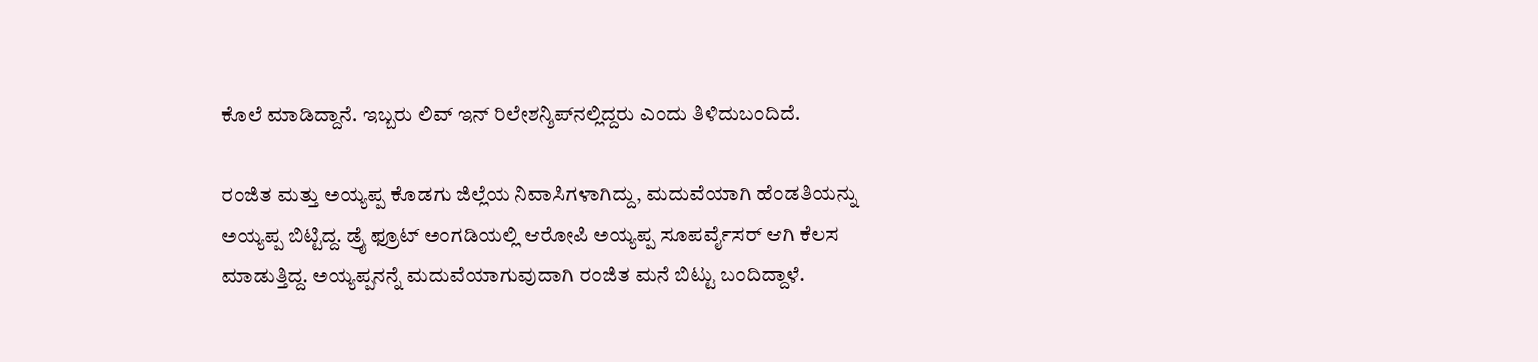ಕೊಲೆ ಮಾಡಿದ್ದಾನೆ. ಇಬ್ಬರು ಲಿವ್‌ ಇನ್‌ ರಿಲೇಶನ್ಶಿಪ್‌ನಲ್ಲಿದ್ದರು ಎಂದು ತಿಳಿದುಬಂದಿದೆ.

ರಂಜಿತ ಮತ್ತು ಅಯ್ಯಪ್ಪ ಕೊಡಗು ಜಿಲ್ಲೆಯ ನಿವಾಸಿಗಳಾಗಿದ್ದು, ಮದುವೆಯಾಗಿ ಹೆಂಡತಿಯನ್ನು ಅಯ್ಯಪ್ಪ ಬಿಟ್ಟಿದ್ದ. ಡ್ರೈ ಫ್ರೂಟ್ ಅಂಗಡಿಯಲ್ಲಿ ಆರೋಪಿ ಅಯ್ಯಪ್ಪ ಸೂಪರ್ವೈಸರ್ ಆಗಿ ಕೆಲಸ ಮಾಡುತ್ತಿದ್ದ. ಅಯ್ಯಪ್ಪನನ್ನೆ ಮದುವೆಯಾಗುವುದಾಗಿ ರಂಜಿತ ಮನೆ ಬಿಟ್ಟು ಬಂದಿದ್ದಾಳೆ.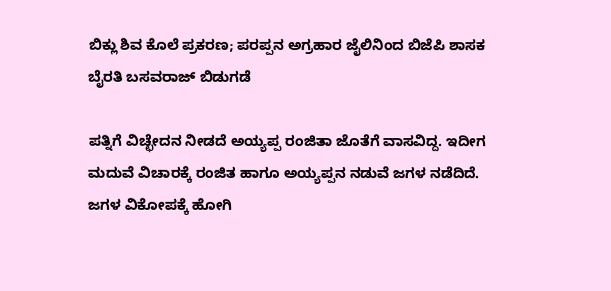ಬಿಕ್ಲು ಶಿವ ಕೊಲೆ ಪ್ರಕರಣ; ಪರಪ್ಪನ ಅಗ್ರಹಾರ ಜೈಲಿನಿಂದ ಬಿಜೆಪಿ ಶಾಸಕ ಬೈರತಿ ಬಸವರಾಜ್ ಬಿಡುಗಡೆ

ಪತ್ನಿಗೆ ವಿಚ್ಛೇದನ ನೀಡದೆ ಅಯ್ಯಪ್ಪ ರಂಜಿತಾ ಜೊತೆಗೆ ವಾಸವಿದ್ದ. ಇದೀಗ ಮದುವೆ ವಿಚಾರಕ್ಕೆ ರಂಜಿತ ಹಾಗೂ ಅಯ್ಯಪ್ಪನ ನಡುವೆ ಜಗಳ ನಡೆದಿದೆ. ಜಗಳ ವಿಕೋಪಕ್ಕೆ ಹೋಗಿ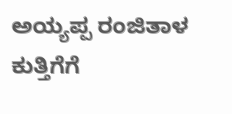ಅಯ್ಯಪ್ಪ ರಂಜಿತಾಳ ಕುತ್ತಿಗೆಗೆ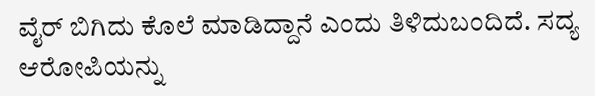ವೈರ್‌ ಬಿಗಿದು ಕೊಲೆ ಮಾಡಿದ್ದಾನೆ ಎಂದು ತಿಳಿದುಬಂದಿದೆ. ಸದ್ಯ ಆರೋಪಿಯನ್ನು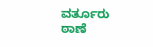ವರ್ತೂರು ಠಾಣೆ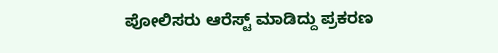ಪೋಲಿಸರು ಆರೆಸ್ಟ್ ಮಾಡಿದ್ದು ಪ್ರಕರಣ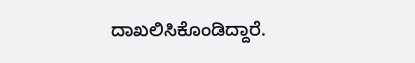ದಾಖಲಿಸಿಕೊಂಡಿದ್ದಾರೆ.